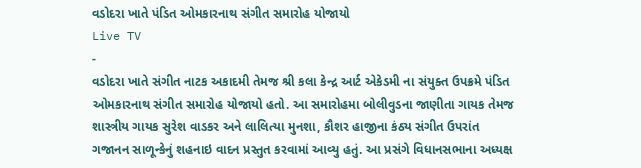વડોદરા ખાતે પંડિત ઓમકારનાથ સંગીત સમારોહ યોજાયો
Live TV
-
વડોદરા ખાતે સંગીત નાટક અકાદમી તેમજ શ્રી કલા કેન્દ્ર આર્ટ એકેડમી ના સંયુક્ત ઉપક્રમે પંડિત ઓમકારનાથ સંગીત સમારોહ યોજાયો હતો. આ સમારોહમા બોલીવુડના જાણીતા ગાયક તેમજ શાસ્ત્રીય ગાયક સુરેશ વાડકર અને લાલિત્યા મુનશા, કૌશર હાજીના કંઠ્ય સંગીત ઉપરાંત ગજાનન સાળૂન્કેનું શહનાઇ વાદન પ્રસ્તુત કરવામાં આવ્યુ હતું. આ પ્રસંગે વિધાનસભાના અધ્યક્ષ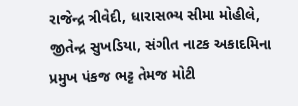રાજેન્દ્ર ત્રીવેદી, ધારાસભ્ય સીમા મોહીલે, જીતેન્દ્ર સુખડિયા, સંગીત નાટક અકાદમિના પ્રમુખ પંકજ ભટ્ટ તેમજ મોટી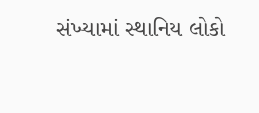સંખ્યામાં સ્થાનિય લોકો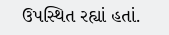ઉપસ્થિત રહ્યાં હતાં.